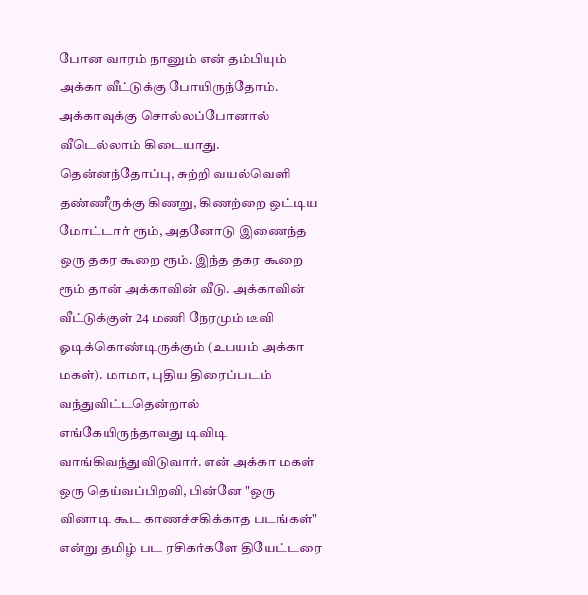போன வாரம் நானும் என் தம்பியும் அக்கா வீட்டுக்கு போயிருந்தோம். அக்காவுக்கு சொல்லப்போனால் வீடெல்லாம் கிடையாது. தென்னந்தோப்பு, சுற்றி வயல்வெளி தண்ணீருக்கு கிணறு, கிணற்றை ஒட்டிய மோட்டார் ரூம், அதனோடு இணைந்த ஒரு தகர கூறை ரூம். இந்த தகர கூறை ரூம் தான் அக்காவின் வீடு. அக்காவின் வீட்டுக்குள் 24 மணி நேரமும் டீவி ஓடிக்கொண்டிருக்கும் (உபயம் அக்கா மகள்). மாமா, புதிய திரைப்படம் வந்துவிட்டதென்றால் எங்கேயிருந்தாவது டிவிடி வாங்கிவந்துவிடுவார். என் அக்கா மகள் ஒரு தெய்வப்பிறவி, பின்னே "ஒரு வினாடி கூட காணச்சகிக்காத படங்கள்" என்று தமிழ் பட ரசிகர்களே தியேட்டரை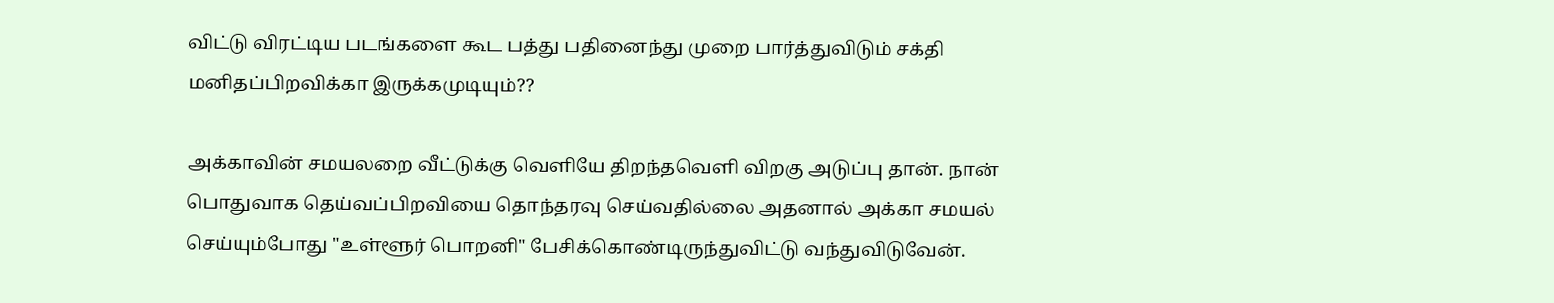விட்டு விரட்டிய படங்களை கூட பத்து பதினைந்து முறை பார்த்துவிடும் சக்தி மனிதப்பிறவிக்கா இருக்கமுடியும்??

அக்காவின் சமயலறை வீட்டுக்கு வெளியே திறந்தவெளி விறகு அடுப்பு தான். நான் பொதுவாக தெய்வப்பிறவியை தொந்தரவு செய்வதில்லை அதனால் அக்கா சமயல் செய்யும்போது "உள்ளூர் பொறனி" பேசிக்கொண்டிருந்துவிட்டு வந்துவிடுவேன்.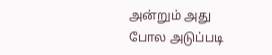அன்றும் அது போல அடுப்படி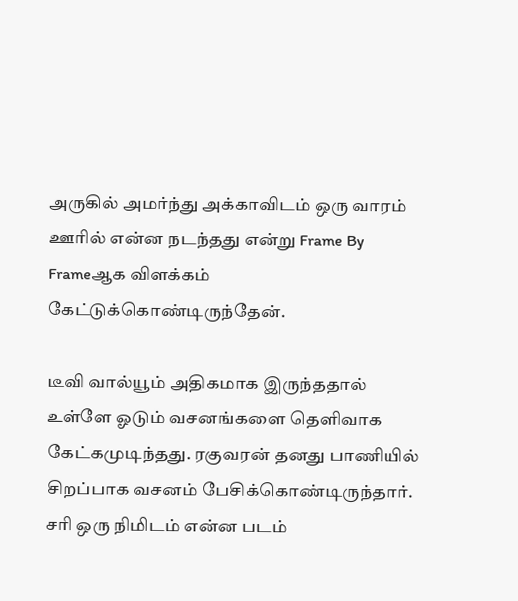அருகில் அமர்ந்து அக்காவிடம் ஒரு வாரம் ஊரில் என்ன நடந்தது என்று Frame By Frameஆக விளக்கம் கேட்டுக்கொண்டிருந்தேன்.

டீவி வால்யூம் அதிகமாக இருந்ததால் உள்ளே ஓடும் வசனங்களை தெளிவாக கேட்கமுடிந்தது. ரகுவரன் தனது பாணியில் சிறப்பாக வசனம் பேசிக்கொண்டிருந்தார். சரி ஒரு நிமிடம் என்ன படம்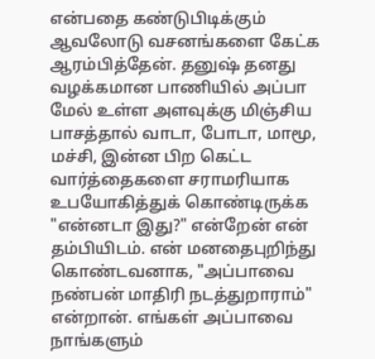என்பதை கண்டுபிடிக்கும் ஆவலோடு வசனங்களை கேட்க ஆரம்பித்தேன். தனுஷ் தனது வழக்கமான பாணியில் அப்பா மேல் உள்ள அளவுக்கு மிஞ்சிய பாசத்தால் வாடா, போடா, மாமூ, மச்சி, இன்ன பிற கெட்ட வார்த்தைகளை சராமரியாக உபயோகித்துக் கொண்டிருக்க "என்னடா இது?" என்றேன் என் தம்பியிடம். என் மனதைபுறிந்து கொண்டவனாக, "அப்பாவை நண்பன் மாதிரி நடத்துறாராம்" என்றான். எங்கள் அப்பாவை நாங்களும்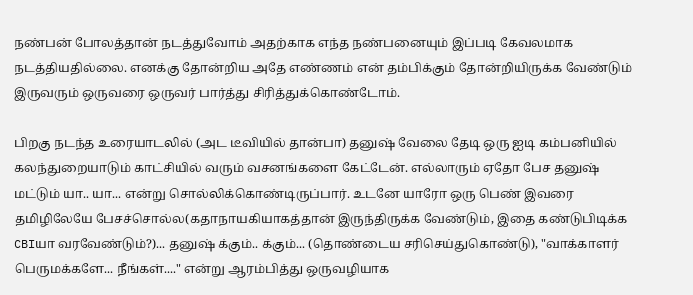நண்பன் போலத்தான் நடத்துவோம் அதற்காக எந்த நண்பனையும் இப்படி கேவலமாக நடத்தியதில்லை. எனக்கு தோன்றிய அதே எண்ணம் என் தம்பிக்கும் தோன்றியிருக்க வேண்டும் இருவரும் ஒருவரை ஒருவர் பார்த்து சிரித்துக்கொண்டோம்.

பிறகு நடந்த உரையாடலில் (அட டீவியில் தான்பா) தனுஷ் வேலை தேடி ஒரு ஐடி கம்பனியில் கலந்துறையாடும் காட்சியில் வரும் வசனங்களை கேட்டேன். எல்லாரும் ஏதோ பேச தனுஷ் மட்டும் யா.. யா... என்று சொல்லிக்கொண்டிருப்பார். உடனே யாரோ ஒரு பெண் இவரை தமிழிலேயே பேசச்சொல்ல(கதாநாயகியாகத்தான் இருந்திருக்க வேண்டும், இதை கண்டுபிடிக்க CBIயா வரவேண்டும்?)... தனுஷ் க்கும்.. க்கும்... (தொண்டைய சரிசெய்துகொண்டு), "வாக்காளர் பெருமக்களே... நீங்கள்...." என்று ஆரம்பித்து ஒருவழியாக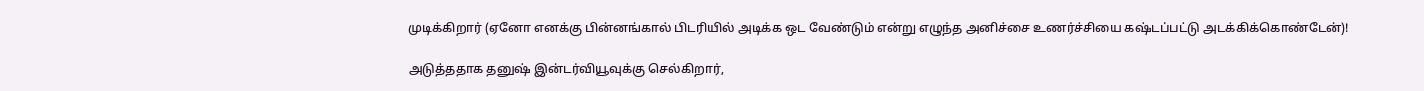முடிக்கிறார் (ஏனோ எனக்கு பின்னங்கால் பிடரியில் அடிக்க ஒட வேண்டும் என்று எழுந்த அனிச்சை உணர்ச்சியை கஷ்டப்பட்டு அடக்கிக்கொண்டேன்)!

அடுத்ததாக தனுஷ் இன்டர்வியூவுக்கு செல்கிறார்,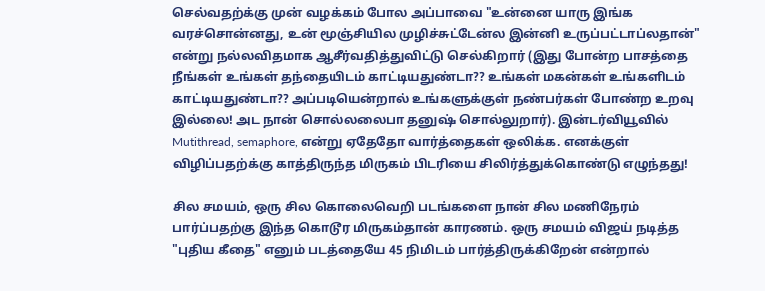செல்வதற்க்கு முன் வழக்கம் போல அப்பாவை "உன்னை யாரு இங்க வரச்சொன்னது, உன் மூஞ்சியில முழிச்சுட்டேன்ல இன்னி உருப்பட்டாப்லதான்" என்று நல்லவிதமாக ஆசீர்வதித்துவிட்டு செல்கிறார் (இது போன்ற பாசத்தை நீங்கள் உங்கள் தந்தையிடம் காட்டியதுண்டா?? உங்கள் மகன்கள் உங்களிடம் காட்டியதுண்டா?? அப்படியென்றால் உங்களுக்குள் நண்பர்கள் போண்ற உறவு இல்லை! அட நான் சொல்லலைபா தனுஷ் சொல்லுறார்). இன்டர்வியூவில் Mutithread, semaphore, என்று ஏதேதோ வார்த்தைகள் ஒலிக்க. எனக்குள் விழிப்பதற்க்கு காத்திருந்த மிருகம் பிடரியை சிலிர்த்துக்கொண்டு எழுந்தது!

சில சமயம், ஒரு சில கொலைவெறி படங்களை நான் சில மணிநேரம் பார்ப்பதற்கு இந்த கொடூர மிருகம்தான் காரணம். ஒரு சமயம் விஜய் நடித்த "புதிய கீதை" எனும் படத்தையே 45 நிமிடம் பார்த்திருக்கிறேன் என்றால்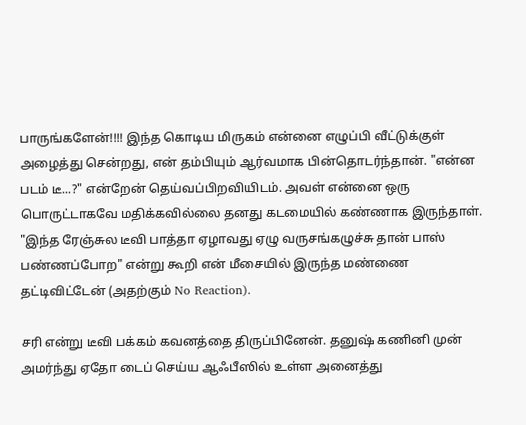பாருங்களேன்!!!! இந்த கொடிய மிருகம் என்னை எழுப்பி வீட்டுக்குள் அழைத்து சென்றது, என் தம்பியும் ஆர்வமாக பின்தொடர்ந்தான். "என்ன படம் டீ...?" என்றேன் தெய்வப்பிறவியிடம். அவள் என்னை ஒரு பொருட்டாகவே மதிக்கவில்லை தனது கடமையில் கண்ணாக இருந்தாள். "இந்த ரேஞ்சுல டீவி பாத்தா ஏழாவது ஏழு வருசங்கழுச்சு தான் பாஸ் பண்ணப்போற" என்று கூறி என் மீசையில் இருந்த மண்ணை தட்டிவிட்டேன் (அதற்கும் No Reaction).

சரி என்று டீவி பக்கம் கவனத்தை திருப்பினேன். தனுஷ் கணினி முன் அமர்ந்து ஏதோ டைப் செய்ய ஆஃபீஸில் உள்ள அனைத்து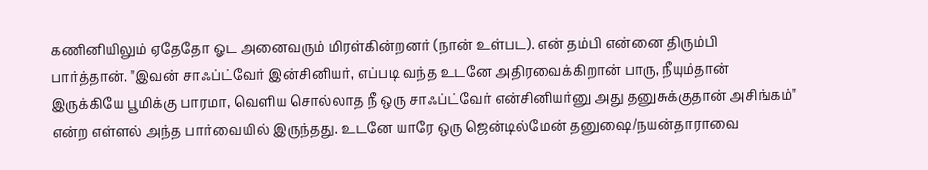கணினியிலும் ஏதேதோ ஓட அனைவரும் மிரள்கின்றனர் (நான் உள்பட). என் தம்பி என்னை திரும்பி பார்த்தான். "இவன் சாஃப்ட்வேர் இன்சினியர், எப்படி வந்த உடனே அதிரவைக்கிறான் பாரு, நீயும்தான் இருக்கியே பூமிக்கு பாரமா, வெளிய சொல்லாத நீ ஒரு சாஃப்ட்வேர் என்சினியர்னு அது தனுசுக்குதான் அசிங்கம்" என்ற எள்ளல் அந்த பார்வையில் இருந்தது. உடனே யாரே ஒரு ஜென்டில்மேன் தனுஷை/நயன்தாராவை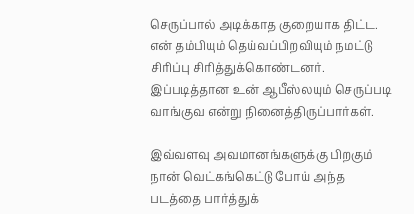செருப்பால் அடிக்காத குறையாக திட்ட. என் தம்பியும் தெய்வப்பிறவியும் நமட்டு சிரிப்பு சிரித்துக்கொண்டனர். இப்படித்தான உன் ஆபீஸ்லயும் செருப்படி வாங்குவ என்று நினைத்திருப்பார்கள்.

இவ்வளவு அவமானங்களுக்கு பிறகும் நான் வெட்கங்கெட்டு போய் அந்த படத்தை பார்த்துக்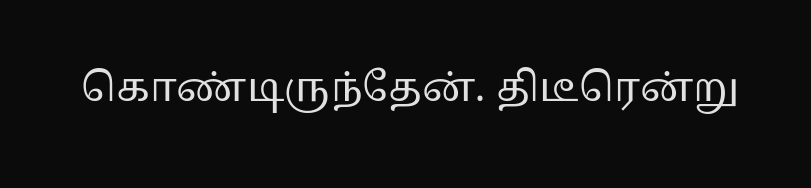கொண்டிருந்தேன். திடீரென்று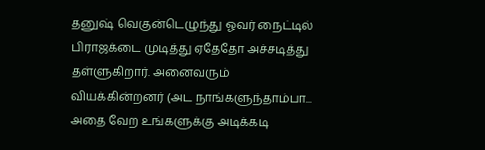தனுஷ் வெகுன்டெழுந்து ஓவர் நைட்டில் பிராஜக்டை முடித்து ஏதேதோ அச்சடித்து தள்ளுகிறார். அனைவரும் வியக்கின்றனர் (அட நாங்களுந்தாம்பா... அதை வேற உங்களுக்கு அடிக்கடி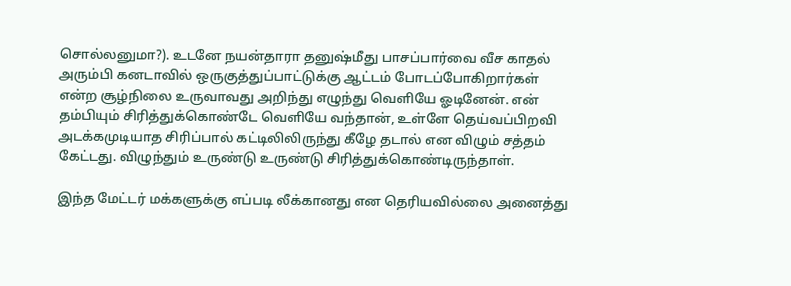சொல்லனுமா?). உடனே நயன்தாரா தனுஷ்மீது பாசப்பார்வை வீச காதல் அரும்பி கனடாவில் ஒருகுத்துப்பாட்டுக்கு ஆட்டம் போடப்போகிறார்கள் என்ற சூழ்நிலை உருவாவது அறிந்து எழுந்து வெளியே ஓடினேன். என் தம்பியும் சிரித்துக்கொண்டே வெளியே வந்தான், உள்ளே தெய்வப்பிறவி அடக்கமுடியாத சிரிப்பால் கட்டிலிலிருந்து கீழே தடால் என விழும் சத்தம் கேட்டது. விழுந்தும் உருண்டு உருண்டு சிரித்துக்கொண்டிருந்தாள்.

இந்த மேட்டர் மக்களுக்கு எப்படி லீக்கானது என தெரியவில்லை அனைத்து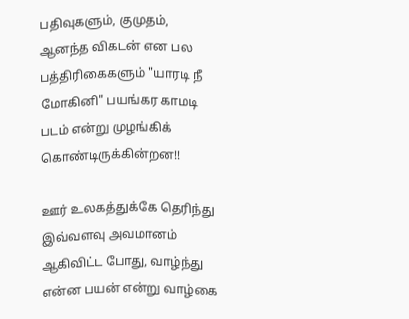பதிவுகளும், குமுதம், ஆனந்த விகடன் என பல பத்திரிகைகளும் "யாரடி நீ மோகினி" பயங்கர காமடி படம் என்று முழங்கிக் கொண்டிருக்கின்றன!!

ஊர் உலகத்துக்கே தெரிந்து இவ்வளவு அவமானம் ஆகிவிட்ட போது, வாழ்ந்து என்ன பயன் என்று வாழ்கை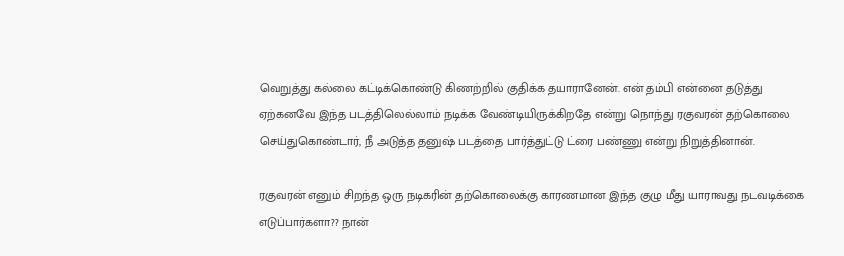வெறுத்து கல்லை கட்டிக்கொண்டு கிணற்றில் குதிக்க தயாரானேன். என் தம்பி என்னை தடுத்து ஏற்கனவே இந்த படத்திலெல்லாம் நடிக்க வேண்டியிருக்கிறதே என்று நொந்து ரகுவரன் தற்கொலை செய்துகொண்டார், நீ அடுத்த தனுஷ் படத்தை பார்த்துட்டு ட்ரை பண்ணு என்று நிறுத்தினான்.

ரகுவரன் எனும் சிறந்த ஒரு நடிகரின் தற்கொலைக்கு காரணமான இந்த குழு மீது யாராவது நடவடிக்கை எடுப்பார்களா?? நான்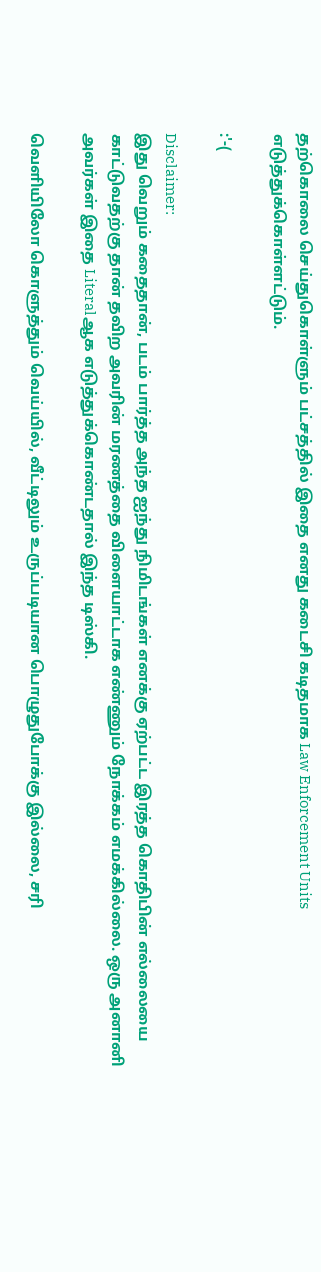தற்கொலை செய்துகொள்ளும் பட்சத்தில் இதை எனது கடைசி கடிதமாக Law Enforcement Units எடுத்துக்கொள்ளட்டும்.

:'-(

Disclaimer:
இது வெறும் கதைதான், படம் பார்த்த அந்த ஐந்து நிமிடங்கள் எனக்கு ஏற்பட்ட இரத்த கொதிபின் எல்லையை காட்டுவதற்கு தான் தவிற அவரின் மரணத்தை விளையாட்டாக எண்ணும் நோக்கம் எமக்கில்லை. ஒரு அனானி அவர்கள் இதை Literalஆக எடுத்துக்கொண்டதால் இந்த டிஸ்கி.

வெளியிலோ கொளுத்தும் வெய்யில், வீட்டிலும் உருப்படியான பொழுதுபோக்கு இல்லை, சரி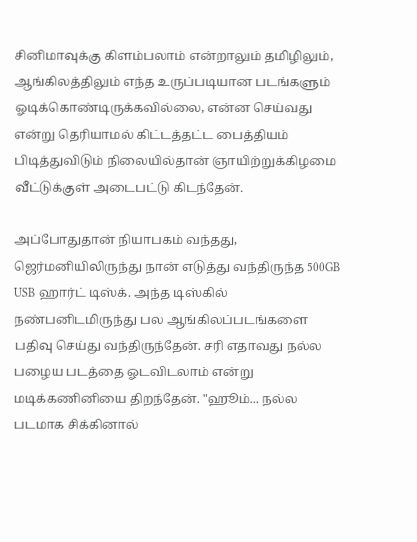சினிமாவுக்கு கிளம்பலாம் என்றாலும் தமிழிலும், ஆங்கிலத்திலும் எந்த உருப்படியான படங்களும் ஓடிக்கொண்டிருக்கவில்லை, என்ன செய்வது என்று தெரியாமல் கிட்டத்தட்ட பைத்தியம் பிடித்துவிடும் நிலையில்தான் ஞாயிற்றுக்கிழமை வீட்டுக்குள் அடைபட்டு கிடந்தேன்.

அப்போதுதான் நியாபகம் வந்தது, ஜெர்மனியிலிருந்து நான் எடுத்து வந்திருந்த 500GB USB ஹார்ட் டிஸ்க். அந்த டிஸ்கில் நண்பனிடமிருந்து பல ஆங்கிலப்படங்களை பதிவு செய்து வந்திருந்தேன். சரி எதாவது நல்ல பழைய படத்தை ஓடவிடலாம் என்று மடிக்கணினியை திறந்தேன். "ஹூம்... நல்ல படமாக சிக்கினால்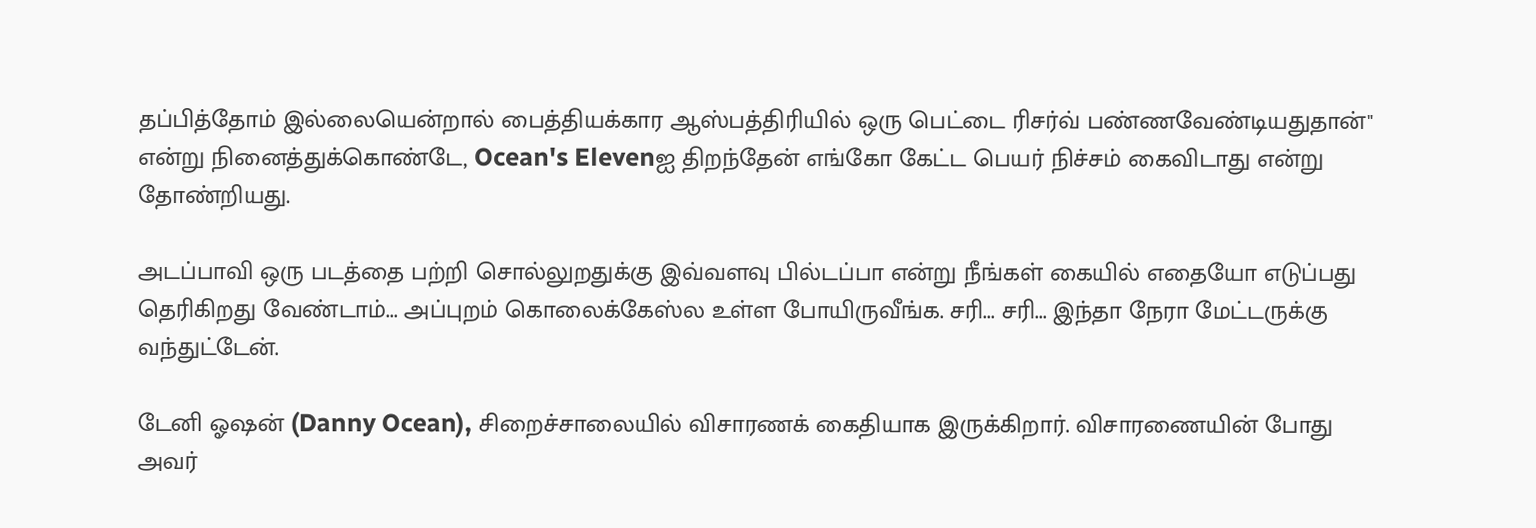தப்பித்தோம் இல்லையென்றால் பைத்தியக்கார ஆஸ்பத்திரியில் ஒரு பெட்டை ரிசர்வ் பண்ணவேண்டியதுதான்" என்று நினைத்துக்கொண்டே, Ocean's Elevenஐ திறந்தேன் எங்கோ கேட்ட பெயர் நிச்சம் கைவிடாது என்று தோண்றியது.

அடப்பாவி ஒரு படத்தை பற்றி சொல்லுறதுக்கு இவ்வளவு பில்டப்பா என்று நீங்கள் கையில் எதையோ எடுப்பது தெரிகிறது வேண்டாம்... அப்புறம் கொலைக்கேஸ்ல உள்ள போயிருவீங்க. சரி... சரி... இந்தா நேரா மேட்டருக்கு வந்துட்டேன்.

டேனி ஓஷன் (Danny Ocean), சிறைச்சாலையில் விசாரணக் கைதியாக இருக்கிறார். விசாரணையின் போது அவர்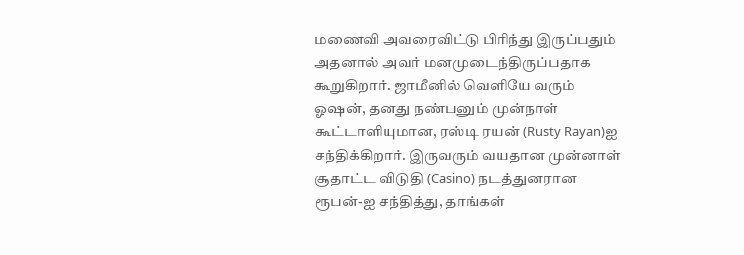மணைவி அவரைவிட்டு பிரிந்து இருப்பதும் அதனால் அவர் மனமுடைந்திருப்பதாக கூறுகிறார். ஜாமீனில் வெளியே வரும் ஓஷன், தனது நண்பனும் முன்நாள் கூட்டாளியுமான, ரஸ்டி ரயன் (Rusty Rayan)ஐ சந்திக்கிறார். இருவரும் வயதான முன்னாள் சூதாட்ட விடுதி (Casino) நடத்துனரான ரூபன்-ஐ சந்தித்து, தாங்கள்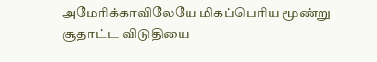அமேரிக்காவிலேயே மிகப்பெரிய மூண்று சூதாட்ட விடுதியை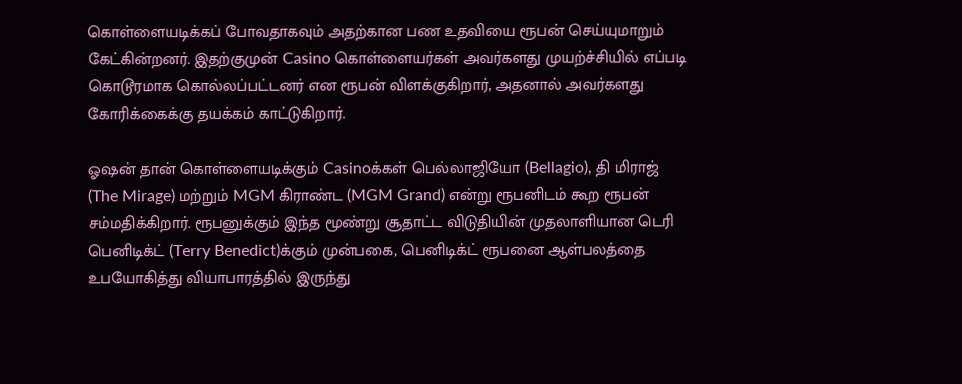கொள்ளையடிக்கப் போவதாகவும் அதற்கான பண உதவியை ரூபன் செய்யுமாறும் கேட்கின்றனர். இதற்குமுன் Casino கொள்ளையர்கள் அவர்களது முயற்ச்சியில் எப்படி கொடூரமாக கொல்லப்பட்டனர் என ரூபன் விளக்குகிறார், அதனால் அவர்களது கோரிக்கைக்கு தயக்கம் காட்டுகிறார்.

ஓஷன் தான் கொள்ளையடிக்கும் Casinoக்கள் பெல்லாஜியோ (Bellagio), தி மிராஜ் (The Mirage) மற்றும் MGM கிராண்ட (MGM Grand) என்று ரூபனிடம் கூற ரூபன் சம்மதிக்கிறார். ரூபனுக்கும் இந்த மூண்று சூதாட்ட விடுதியின் முதலாளியான டெரி பெனிடிக்ட் (Terry Benedict)க்கும் முன்பகை, பெனிடிக்ட் ரூபனை ஆள்பலத்தை உபயோகித்து வியாபாரத்தில் இருந்து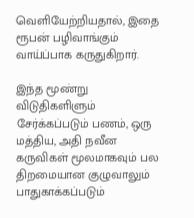வெளியேற்றியதால், இதை ரூபன் பழிவாங்கும் வாய்ப்பாக கருதுகிறார்.

இந்த மூண்று விடுதிகளிளும் சேர்க்கப்படும் பணம், ஒரு மத்திய, அதி நவீன கருவிகள் மூலமாகவும் பல திறமையான குழுவாலும் பாதுகாக்கப்படும்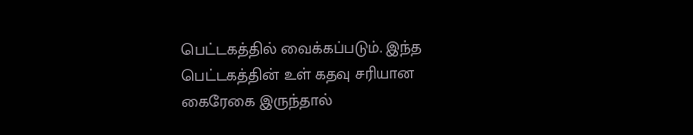பெட்டகத்தில் வைக்கப்படும். இந்த பெட்டகத்தின் உள் கதவு சரியான கைரேகை இருந்தால்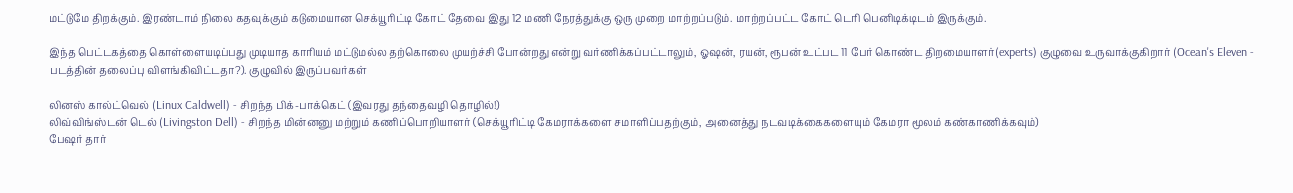மட்டுமே திறக்கும். இரண்டாம் நிலை கதவுக்கும் கடுமையான செக்யூரிட்டி கோட் தேவை இது 12 மணி நேரத்துக்கு ஒரு முறை மாற்றப்படும். மாற்றப்பட்ட கோட் டெரி பெனிடிக்டிடம் இருக்கும்.

இந்த பெட்டகத்தை கொள்ளையடிப்பது முடியாத காரியம் மட்டுமல்ல தற்கொலை முயற்ச்சி போன்றது என்று வர்ணிக்கப்பட்டாலும், ஓஷன், ரயன், ரூபன் உட்பட 11 பேர் கொண்ட திறமையாளர்(experts) குழுவை உருவாக்குகிறார் (Ocean's Eleven - படத்தின் தலைப்பு விளங்கிவிட்டதா?). குழுவில் இருப்பவர்கள்

லினஸ் கால்ட்வெல் (Linux Caldwell) - சிறந்த பிக்-பாக்கெட் (இவரது தந்தைவழி தொழில்!)
லிவ்விங்ஸ்டன் டெல் (Livingston Dell) - சிறந்த மின்னனு மற்றும் கணிப்பொறியாளர் (செக்யூரிட்டி கேமராக்களை சமாளிப்பதற்கும், அனைத்து நடவடிக்கைகளையும் கேமரா மூலம் கண்காணிக்கவும்)
பேஷர் தார்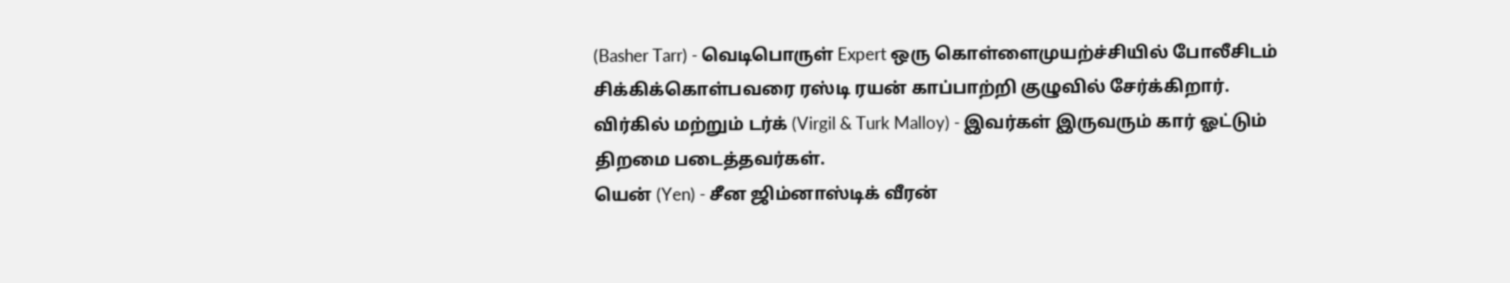(Basher Tarr) - வெடிபொருள் Expert ஒரு கொள்ளைமுயற்ச்சியில் போலீசிடம் சிக்கிக்கொள்பவரை ரஸ்டி ரயன் காப்பாற்றி குழுவில் சேர்க்கிறார்.
விர்கில் மற்றும் டர்க் (Virgil & Turk Malloy) - இவர்கள் இருவரும் கார் ஓட்டும் திறமை படைத்தவர்கள்.
யென் (Yen) - சீன ஜிம்னாஸ்டிக் வீரன்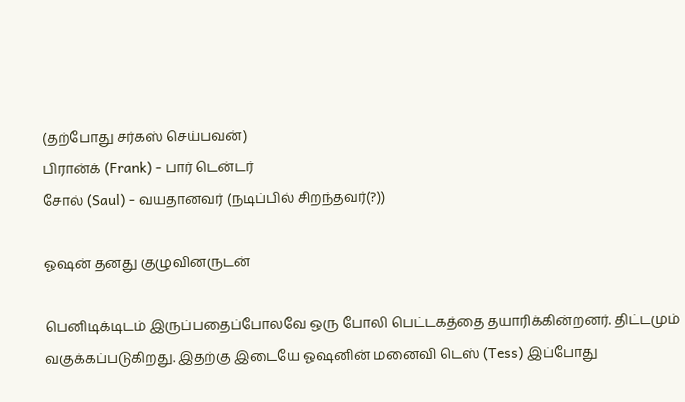(தற்போது சர்கஸ் செய்பவன்)
பிரான்க் (Frank) - பார் டென்டர்
சோல் (Saul) - வயதானவர் (நடிப்பில் சிறந்தவர்(?))

ஓஷன் தனது குழுவினருடன்

பெனிடிக்டிடம் இருப்பதைப்போலவே ஒரு போலி பெட்டகத்தை தயாரிக்கின்றனர். திட்டமும் வகுக்கப்படுகிறது. இதற்கு இடையே ஓஷனின் மனைவி டெஸ் (Tess) இப்போது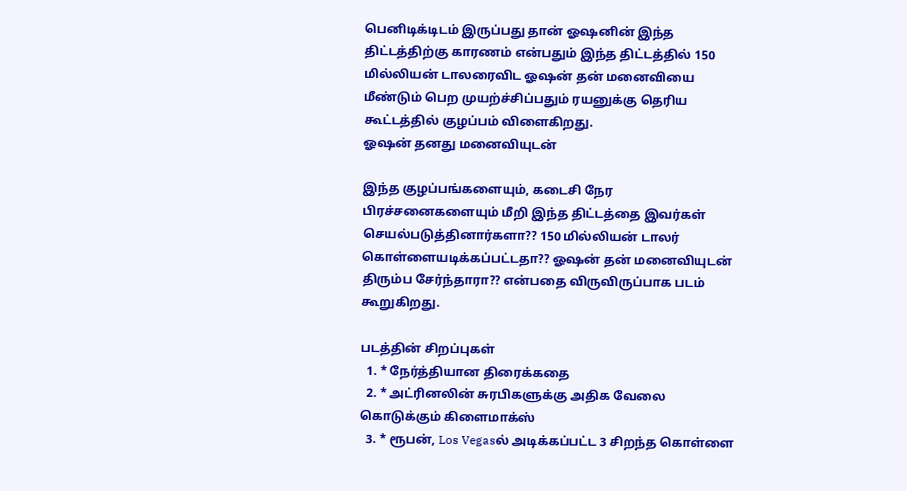பெனிடிக்டிடம் இருப்பது தான் ஓஷனின் இந்த திட்டத்திற்கு காரணம் என்பதும் இந்த திட்டத்தில் 150 மில்லியன் டாலரைவிட ஓஷன் தன் மனைவியை மீண்டும் பெற முயற்ச்சிப்பதும் ரயனுக்கு தெரிய கூட்டத்தில் குழப்பம் விளைகிறது.
ஓஷன் தனது மனைவியுடன்

இந்த குழப்பங்களையும், கடைசி நேர பிரச்சனைகளையும் மீறி இந்த திட்டத்தை இவர்கள் செயல்படுத்தினார்களா?? 150 மில்லியன் டாலர் கொள்ளையடிக்கப்பட்டதா?? ஓஷன் தன் மனைவியுடன் திரும்ப சேர்ந்தாரா?? என்பதை விருவிருப்பாக படம் கூறுகிறது.

படத்தின் சிறப்புகள்
  1. * நேர்த்தியான திரைக்கதை
  2. * அட்ரினலின் சுரபிகளுக்கு அதிக வேலை கொடுக்கும் கிளைமாக்ஸ்
  3. * ரூபன், Los Vegasல் அடிக்கப்பட்ட 3 சிறந்த கொள்ளை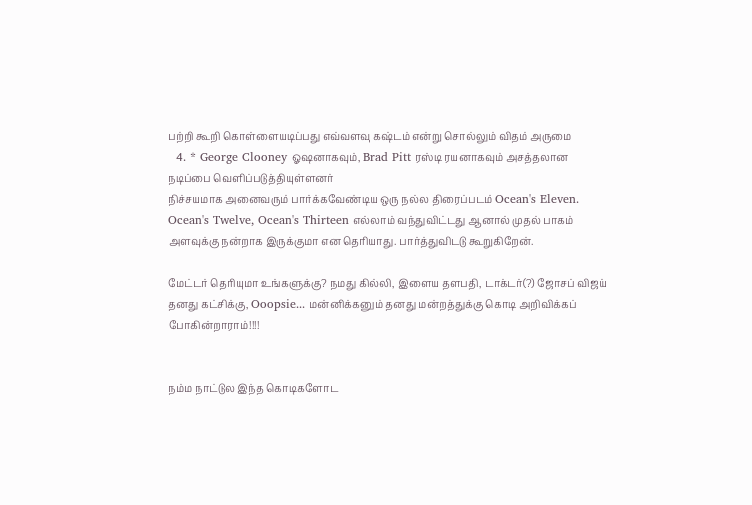பற்றி கூறி கொள்ளையடிப்பது எவ்வளவு கஷ்டம் என்று சொல்லும் விதம் அருமை
  4. * George Clooney ஓஷனாகவும், Brad Pitt ரஸ்டி ரயனாகவும் அசத்தலான நடிப்பை வெளிப்படுத்தியுள்ளனர்
நிச்சயமாக அனைவரும் பார்க்கவேண்டிய ஒரு நல்ல திரைப்படம் Ocean's Eleven. Ocean's Twelve, Ocean's Thirteen எல்லாம் வந்துவிட்டது ஆனால் முதல் பாகம் அளவுக்கு நன்றாக இருக்குமா என தெரியாது. பார்த்துவிடடு கூறுகிறேன்.

மேட்டர் தெரியுமா உங்களுக்கு? நமது கில்லி, இளைய தளபதி, டாக்டர்(?) ஜோசப் விஜய் தனது கட்சிக்கு, Ooopsie... மன்னிக்கனும் தனது மன்றத்துக்கு கொடி அறிவிக்கப் போகின்றாராம்!!!!


நம்ம நாட்டுல இந்த கொடிகளோட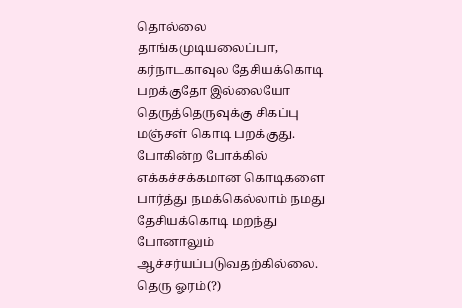தொல்லை தாங்கமுடியலைப்பா, கர்நாடகாவுல தேசியக்கொடி பறக்குதோ இல்லையோ தெருத்தெருவுக்கு சிகப்பு மஞ்சள் கொடி பறக்குது. போகின்ற போக்கில் எக்கச்சக்கமான கொடிகளை பார்த்து நமக்கெல்லாம் நமது தேசியக்கொடி மறந்து போனாலும் ஆச்சர்யப்படுவதற்கில்லை. தெரு ஓரம்(?)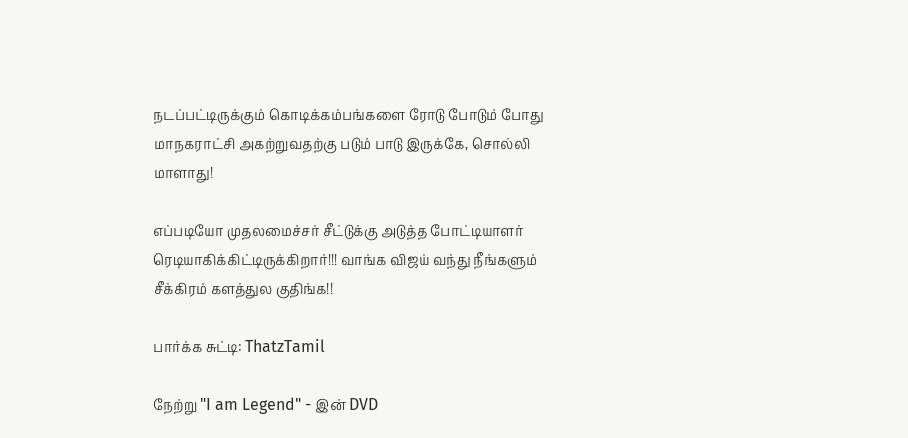நடப்பட்டிருக்கும் கொடிக்கம்பங்களை ரோடு போடும் போது மாநகராட்சி அகற்றுவதற்கு படும் பாடு இருக்கே, சொல்லி மாளாது!

எப்படியோ முதலமைச்சர் சீட்டுக்கு அடுத்த போட்டியாளர் ரெடியாகிக்கிட்டிருக்கிறார்!!! வாங்க விஜய் வந்து நீங்களும் சீக்கிரம் களத்துல குதிங்க!!

பார்க்க சுட்டி: ThatzTamil

நேற்று "I am Legend" - இன் DVD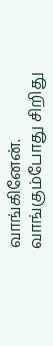வாங்கினேன். வாங்கும்போது சிறிது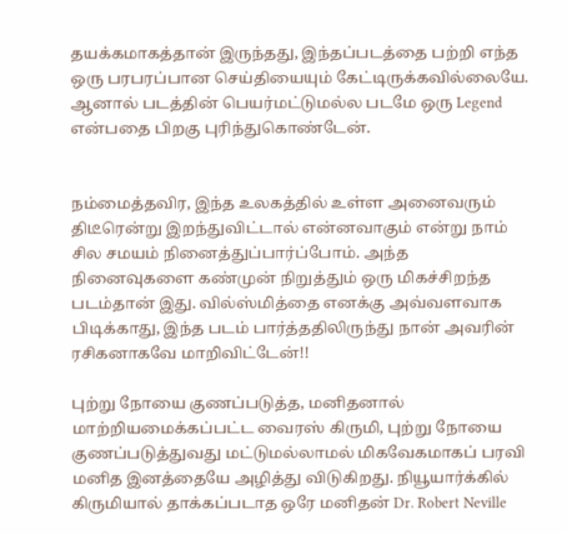தயக்கமாகத்தான் இருந்தது, இந்தப்படத்தை பற்றி எந்த ஒரு பரபரப்பான செய்தியையும் கேட்டிருக்கவில்லையே. ஆனால் படத்தின் பெயர்மட்டுமல்ல படமே ஒரு Legend என்பதை பிறகு புரிந்துகொண்டேன்.


நம்மைத்தவிர, இந்த உலகத்தில் உள்ள அனைவரும் திடீரென்று இறந்துவிட்டால் என்னவாகும் என்று நாம் சில சமயம் நினைத்துப்பார்ப்போம். அந்த நினைவுகளை கண்முன் நிறுத்தும் ஒரு மிகச்சிறந்த படம்தான் இது. வில்ஸ்மித்தை எனக்கு அவ்வளவாக பிடிக்காது, இந்த படம் பார்த்ததிலிருந்து நான் அவரின் ரசிகனாகவே மாறிவிட்டேன்!!

புற்று நோயை குணப்படுத்த, மனிதனால் மாற்றியமைக்கப்பட்ட வைரஸ் கிருமி, புற்று நோயை குணப்படுத்துவது மட்டுமல்லாமல் மிகவேகமாகப் பரவி மனித இனத்தையே அழித்து விடுகிறது. நியூயார்க்கில் கிருமியால் தாக்கப்படாத ஒரே மனிதன் Dr. Robert Neville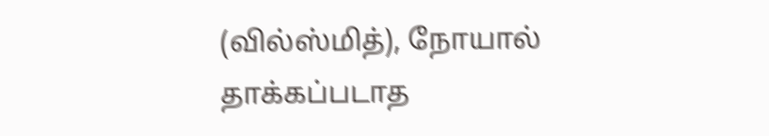(வில்ஸ்மித்), நோயால் தாக்கப்படாத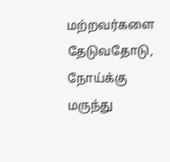மற்றவர்களை தேடுவதோடு, நோய்க்கு மருந்து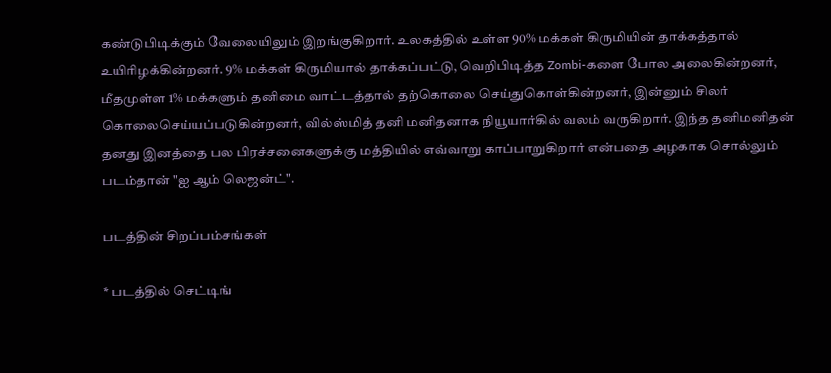கண்டுபிடிக்கும் வேலையிலும் இறங்குகிறார். உலகத்தில் உள்ள 90% மக்கள் கிருமியின் தாக்கத்தால் உயிரிழக்கின்றனர். 9% மக்கள் கிருமியால் தாக்கப்பட்டு, வெறிபிடித்த Zombi-களை போல அலைகின்றனர், மீதமுள்ள 1% மக்களும் தனிமை வாட்டத்தால் தற்கொலை செய்துகொள்கின்றனர், இன்னும் சிலர் கொலைசெய்யப்படுகின்றனர், வில்ஸ்மித் தனி மனிதனாக நியூயார்கில் வலம் வருகிறார். இந்த தனிமனிதன் தனது இனத்தை பல பிரச்சனைகளுக்கு மத்தியில் எவ்வாறு காப்பாறுகிறார் என்பதை அழகாக சொல்லும் படம்தான் "ஐ ஆம் லெஜன்ட்".

படத்தின் சிறப்பம்சங்கள்

* படத்தில் செட்டிங்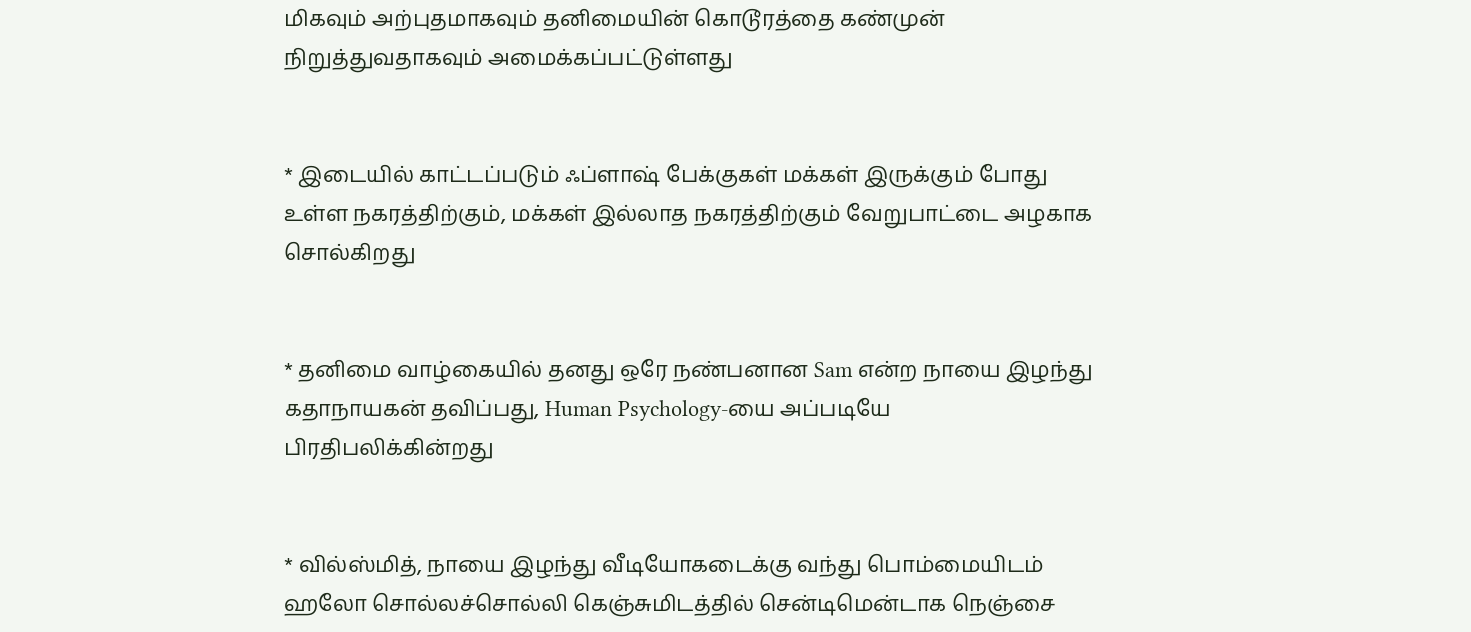மிகவும் அற்புதமாகவும் தனிமையின் கொடூரத்தை கண்முன் நிறுத்துவதாகவும் அமைக்கப்பட்டுள்ளது


* இடையில் காட்டப்படும் ஃப்ளாஷ் பேக்குகள் மக்கள் இருக்கும் போது உள்ள நகரத்திற்கும், மக்கள் இல்லாத நகரத்திற்கும் வேறுபாட்டை அழகாக சொல்கிறது


* தனிமை வாழ்கையில் தனது ஒரே நண்பனான Sam என்ற நாயை இழந்து கதாநாயகன் தவிப்பது, Human Psychology-யை அப்படியே பிரதிபலிக்கின்றது


* வில்ஸ்மித், நாயை இழந்து வீடியோகடைக்கு வந்து பொம்மையிடம் ஹலோ சொல்லச்சொல்லி கெஞ்சுமிடத்தில் சென்டிமென்டாக நெஞ்சை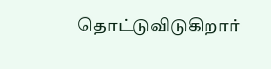தொட்டுவிடுகிறார்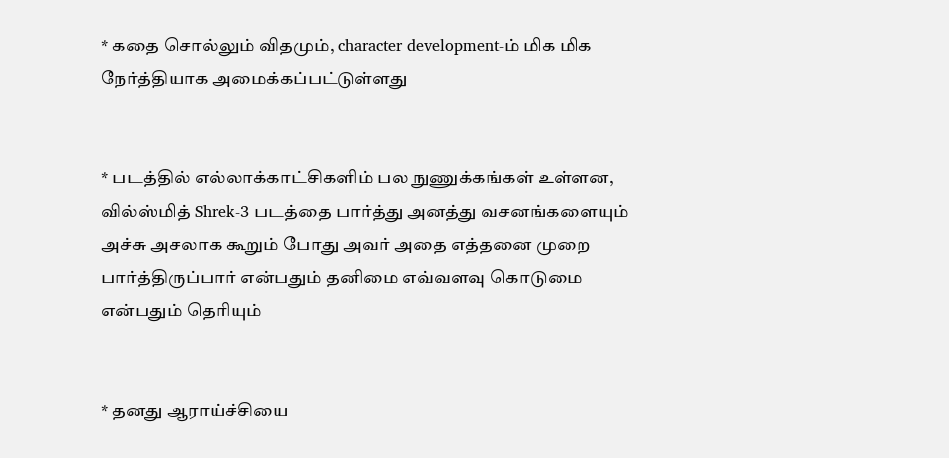* கதை சொல்லும் விதமும், character development-ம் மிக மிக நேர்த்தியாக அமைக்கப்பட்டுள்ளது


* படத்தில் எல்லாக்காட்சிகளிம் பல நுணுக்கங்கள் உள்ளன, வில்ஸ்மித் Shrek-3 படத்தை பார்த்து அனத்து வசனங்களையும் அச்சு அசலாக கூறும் போது அவர் அதை எத்தனை முறை பார்த்திருப்பார் என்பதும் தனிமை எவ்வளவு கொடுமை என்பதும் தெரியும்


* தனது ஆராய்ச்சியை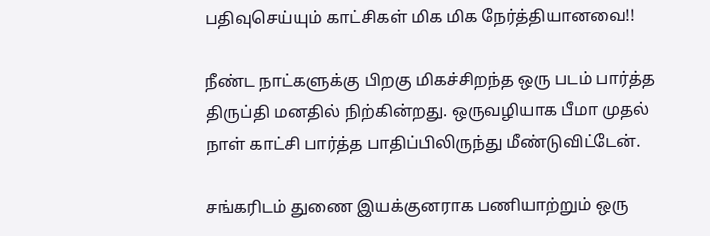பதிவுசெய்யும் காட்சிகள் மிக மிக நேர்த்தியானவை!!

நீண்ட நாட்களுக்கு பிறகு மிகச்சிறந்த ஒரு படம் பார்த்த திருப்தி மனதில் நிற்கின்றது. ஒருவழியாக பீமா முதல் நாள் காட்சி பார்த்த பாதிப்பிலிருந்து மீண்டுவிட்டேன்.

சங்கரிடம் துணை இயக்குனராக பணியாற்றும் ஒரு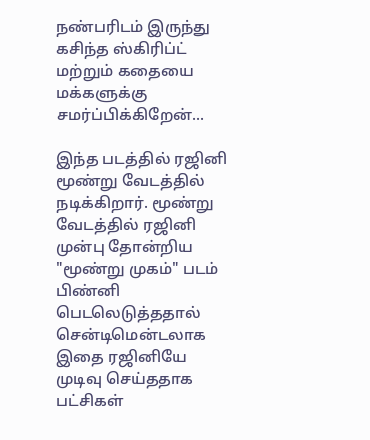நண்பரிடம் இருந்து கசிந்த ஸ்கிரிப்ட் மற்றும் கதையை மக்களுக்கு சமர்ப்பிக்கிறேன்...

இந்த படத்தில் ரஜினி மூண்று வேடத்தில் நடிக்கிறார். மூண்று வேடத்தில் ரஜினி முன்பு தோன்றிய "மூண்று முகம்" படம் பிண்னி பெடலெடுத்ததால் சென்டிமென்டலாக இதை ரஜினியே முடிவு செய்ததாக பட்சிகள்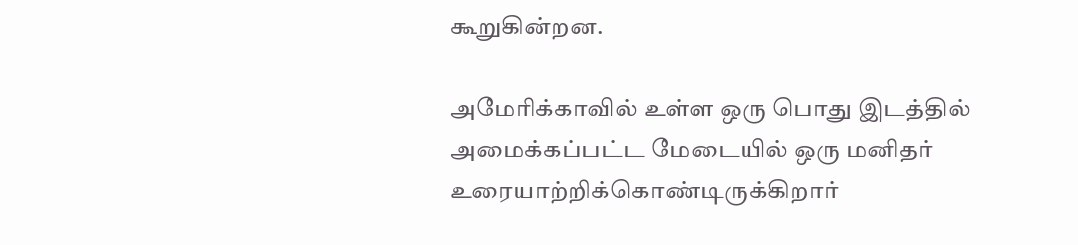கூறுகின்றன.

அமேரிக்காவில் உள்ள ஒரு பொது இடத்தில் அமைக்கப்பட்ட மேடையில் ஒரு மனிதர் உரையாற்றிக்கொண்டிருக்கிறார்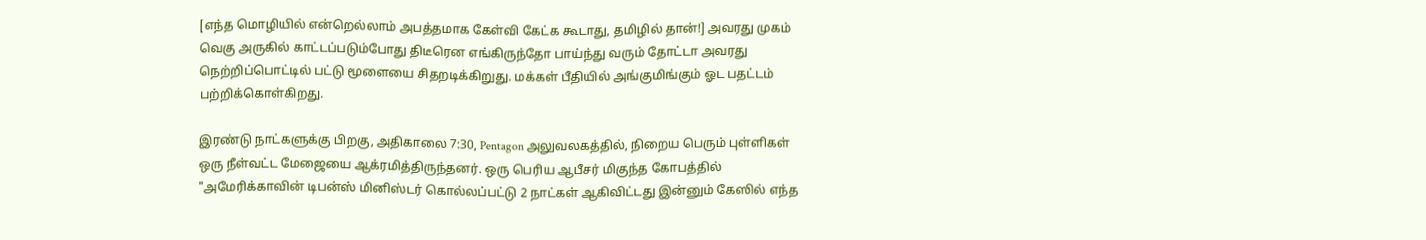[எந்த மொழியில் என்றெல்லாம் அபத்தமாக கேள்வி கேட்க கூடாது, தமிழில் தான்!] அவரது முகம் வெகு அருகில் காட்டப்படும்போது திடீரென எங்கிருந்தோ பாய்ந்து வரும் தோட்டா அவரது நெற்றிப்பொட்டில் பட்டு மூளையை சிதறடிக்கிறுது. மக்கள் பீதியில் அங்குமிங்கும் ஓட பதட்டம் பற்றிக்கொள்கிறது.

இரண்டு நாட்களுக்கு பிறகு, அதிகாலை 7:30, Pentagon அலுவலகத்தில், நிறைய பெரும் புள்ளிகள் ஒரு நீள்வட்ட மேஜையை ஆக்ரமித்திருந்தனர். ஒரு பெரிய ஆபீசர் மிகுந்த கோபத்தில் "அமேரிக்காவின் டிபன்ஸ் மினிஸ்டர் கொல்லப்பட்டு 2 நாட்கள் ஆகிவிட்டது இன்னும் கேஸில் எந்த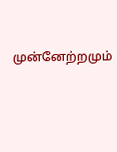முன்னேற்றமும்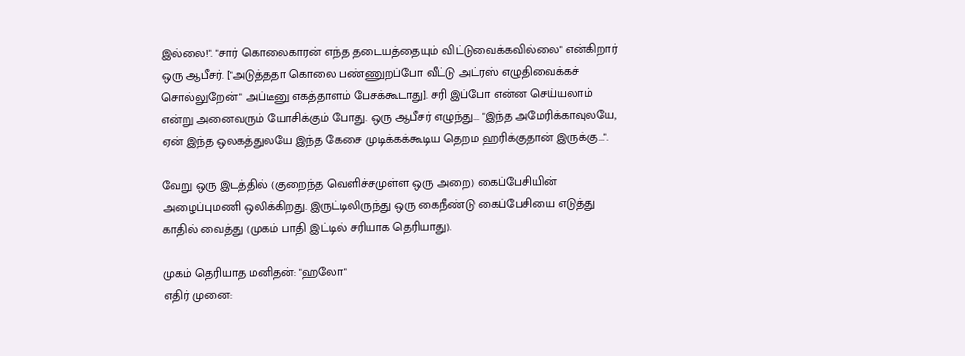இல்லை!". "சார் கொலைகாரன் எந்த தடையத்தையும் விட்டுவைக்கவில்லை" என்கிறார் ஒரு ஆபீசர். ["அடுத்ததா கொலை பண்ணுறப்போ வீட்டு அட்ரஸ் எழுதிவைக்கச் சொல்லுறேன்" அப்டீனு எகத்தாளம் பேசக்கூடாது]. சரி இப்போ என்ன செய்யலாம் என்று அனைவரும் யோசிக்கும் போது. ஒரு ஆபீசர் எழுந்து... "இந்த அமேரிக்காவுலயே, ஏன் இந்த ஒலகத்துலயே இந்த கேசை முடிக்கக்கூடிய தெறம ஹரிக்குதான் இருக்கு...".

வேறு ஒரு இடத்தில் (குறைந்த வெளிச்சமுள்ள ஒரு அறை) கைப்பேசியின் அழைப்புமணி ஒலிக்கிறது. இருட்டிலிருந்து ஒரு கைநீண்டு கைப்பேசியை எடுத்து காதில் வைத்து (முகம் பாதி இட்டில் சரியாக தெரியாது).

முகம் தெரியாத மனிதன்: "ஹலோ"
எதிர் முனை: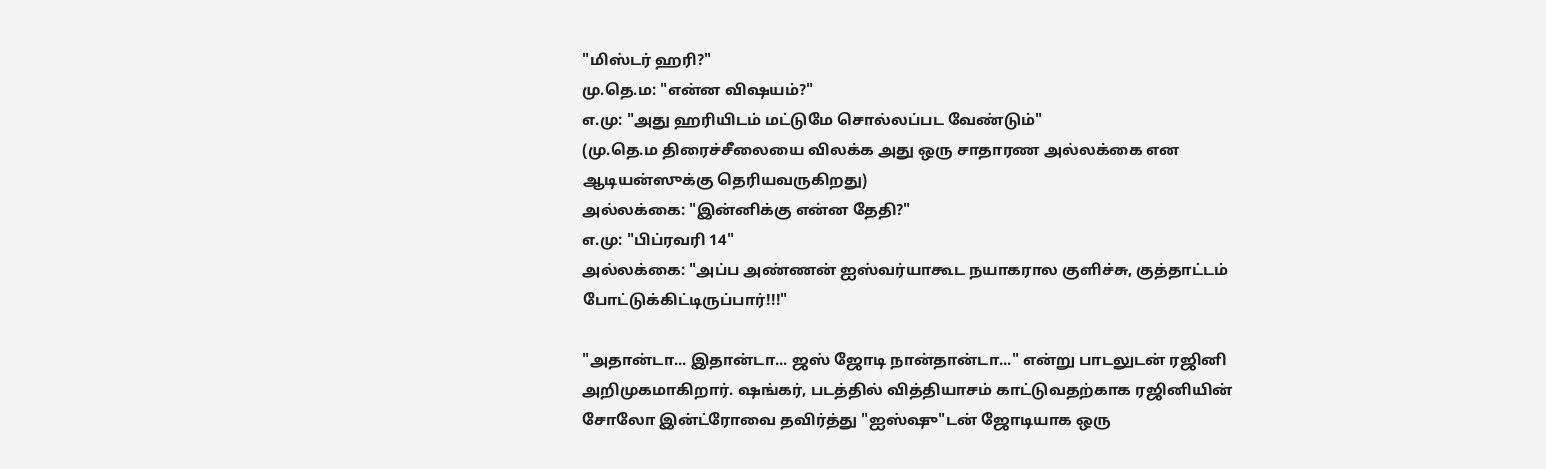"மிஸ்டர் ஹரி?"
மு.தெ.ம: "என்ன விஷயம்?"
எ.மு: "அது ஹரியிடம் மட்டுமே சொல்லப்பட வேண்டும்"
(மு.தெ.ம திரைச்சீலையை விலக்க அது ஒரு சாதாரண அல்லக்கை என ஆடியன்ஸுக்கு தெரியவருகிறது)
அல்லக்கை: "இன்னிக்கு என்ன தேதி?"
எ.மு: "பிப்ரவரி 14"
அல்லக்கை: "அப்ப அண்ணன் ஐஸ்வர்யாகூட நயாகரால குளிச்சு, குத்தாட்டம் போட்டுக்கிட்டிருப்பார்!!!"

"அதான்டா... இதான்டா... ஜஸ் ஜோடி நான்தான்டா..." என்று பாடலுடன் ரஜினி அறிமுகமாகிறார். ஷங்கர், படத்தில் வித்தியாசம் காட்டுவதற்காக ரஜினியின் சோலோ இன்ட்ரோவை தவிர்த்து "ஐஸ்ஷு"டன் ஜோடியாக ஒரு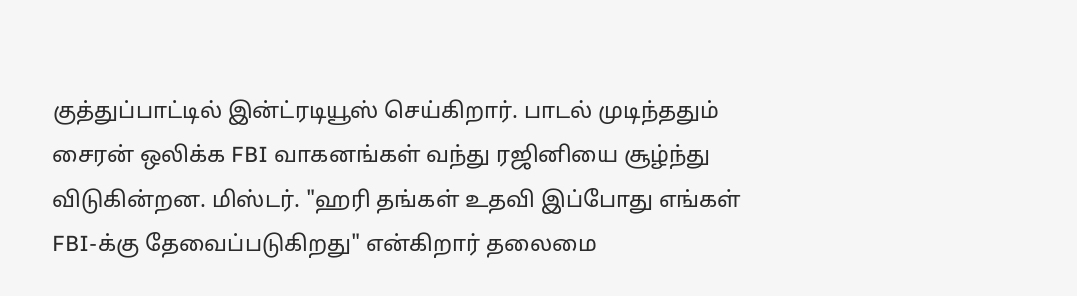குத்துப்பாட்டில் இன்ட்ரடியூஸ் செய்கிறார். பாடல் முடிந்ததும் சைரன் ஒலிக்க FBI வாகனங்கள் வந்து ரஜினியை சூழ்ந்து விடுகின்றன. மிஸ்டர். "ஹரி தங்கள் உதவி இப்போது எங்கள் FBI-க்கு தேவைப்படுகிறது" என்கிறார் தலைமை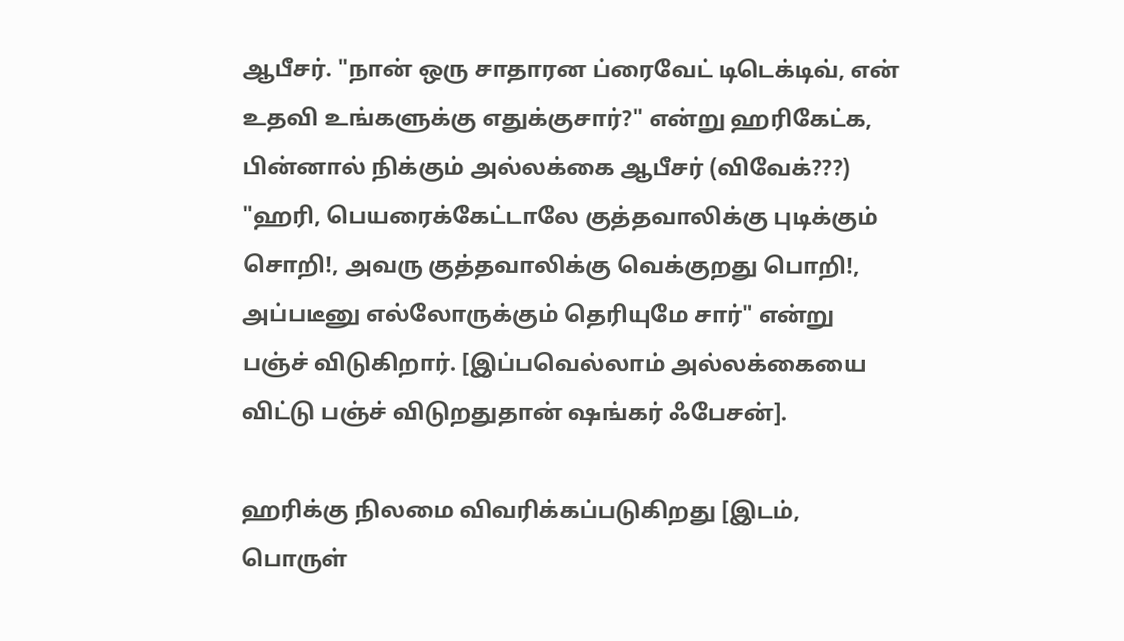ஆபீசர். "நான் ஒரு சாதாரன ப்ரைவேட் டிடெக்டிவ், என் உதவி உங்களுக்கு எதுக்குசார்?" என்று ஹரிகேட்க, பின்னால் நிக்கும் அல்லக்கை ஆபீசர் (விவேக்???) "ஹரி, பெயரைக்கேட்டாலே குத்தவாலிக்கு புடிக்கும் சொறி!, அவரு குத்தவாலிக்கு வெக்குறது பொறி!, அப்படீனு எல்லோருக்கும் தெரியுமே சார்" என்று பஞ்ச் விடுகிறார். [இப்பவெல்லாம் அல்லக்கையை விட்டு பஞ்ச் விடுறதுதான் ஷங்கர் ஃபேசன்].

ஹரிக்கு நிலமை விவரிக்கப்படுகிறது [இடம், பொருள்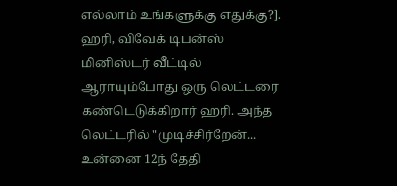எல்லாம் உங்களுக்கு எதுக்கு?]. ஹரி, விவேக் டிபன்ஸ் மினிஸ்டர் வீட்டில் ஆராயும்போது ஒரு லெட்டரை கண்டெடுக்கிறார் ஹரி. அந்த லெட்டரில் "முடிச்சிர்றேன்... உன்னை 12ந் தேதி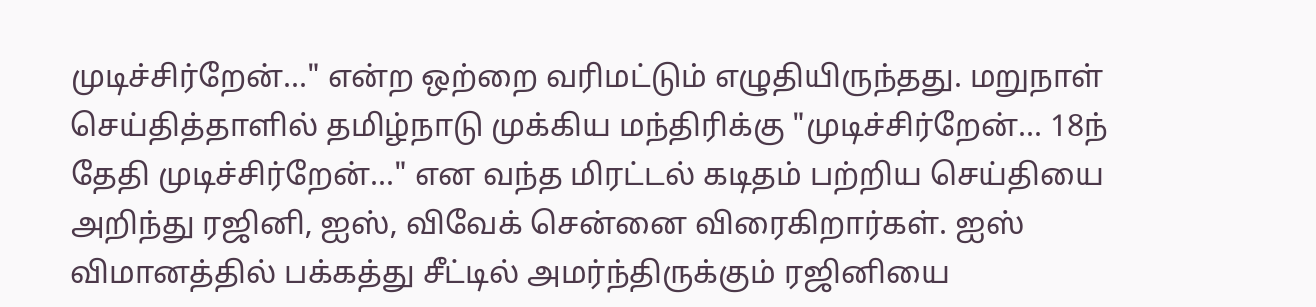முடிச்சிர்றேன்..." என்ற ஒற்றை வரிமட்டும் எழுதியிருந்தது. மறுநாள் செய்தித்தாளில் தமிழ்நாடு முக்கிய மந்திரிக்கு "முடிச்சிர்றேன்... 18ந் தேதி முடிச்சிர்றேன்..." என வந்த மிரட்டல் கடிதம் பற்றிய செய்தியை அறிந்து ரஜினி, ஐஸ், விவேக் சென்னை விரைகிறார்கள். ஐஸ் விமானத்தில் பக்கத்து சீட்டில் அமர்ந்திருக்கும் ரஜினியை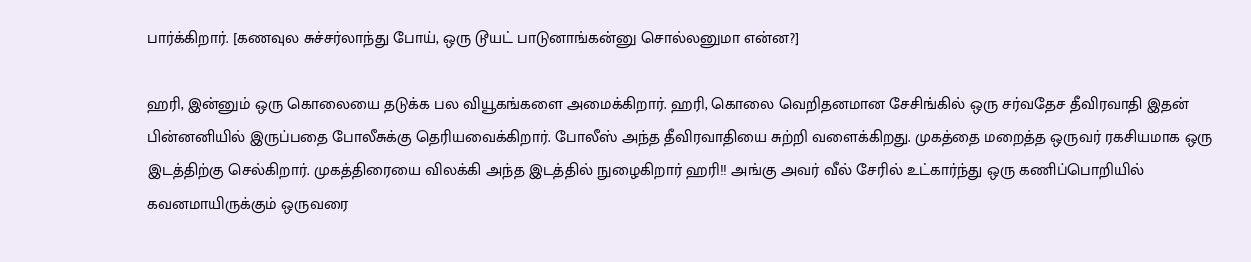பார்க்கிறார். [கணவுல சுச்சர்லாந்து போய், ஒரு டூயட் பாடுனாங்கன்னு சொல்லனுமா என்ன?]

ஹரி, இன்னும் ஒரு கொலையை தடுக்க பல வியூகங்களை அமைக்கிறார். ஹரி, கொலை வெறிதனமான சேசிங்கில் ஒரு சர்வதேச தீவிரவாதி இதன் பின்னனியில் இருப்பதை போலீசுக்கு தெரியவைக்கிறார். போலீஸ் அந்த தீவிரவாதியை சுற்றி வளைக்கிறது. முகத்தை மறைத்த ஒருவர் ரகசியமாக ஒரு இடத்திற்கு செல்கிறார். முகத்திரையை விலக்கி அந்த இடத்தில் நுழைகிறார் ஹரி!! அங்கு அவர் வீல் சேரில் உட்கார்ந்து ஒரு கணிப்பொறியில் கவனமாயிருக்கும் ஒருவரை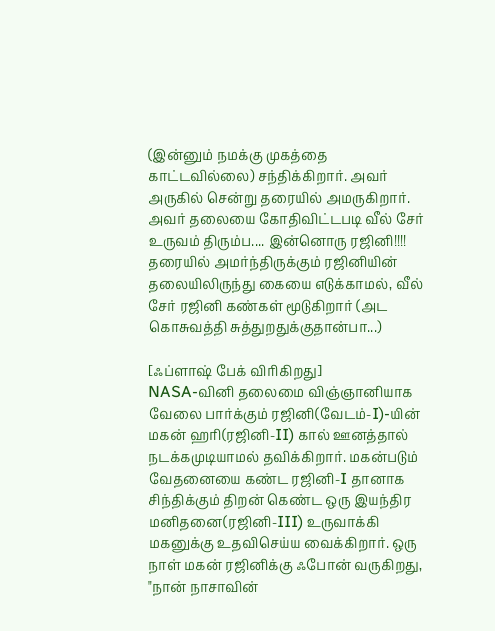(இன்னும் நமக்கு முகத்தை காட்டவில்லை) சந்திக்கிறார். அவர் அருகில் சென்று தரையில் அமருகிறார். அவர் தலையை கோதிவிட்டபடி வீல் சேர் உருவம் திரும்ப.... இன்னொரு ரஜினி!!!! தரையில் அமர்ந்திருக்கும் ரஜினியின் தலையிலிருந்து கையை எடுக்காமல், வீல் சேர் ரஜினி கண்கள் மூடுகிறார் (அட கொசுவத்தி சுத்துறதுக்குதான்பா...)

[ஃப்ளாஷ் பேக் விரிகிறது]
NASA-வினி தலைமை விஞ்ஞானியாக வேலை பார்க்கும் ரஜினி(வேடம்-I)-யின் மகன் ஹரி(ரஜினி-II) கால் ஊனத்தால் நடக்கமுடியாமல் தவிக்கிறார். மகன்படும் வேதனையை கண்ட ரஜினி-I தானாக சிந்திக்கும் திறன் கெண்ட ஒரு இயந்திர மனிதனை(ரஜினி-III) உருவாக்கி மகனுக்கு உதவிசெய்ய வைக்கிறார். ஒரு நாள் மகன் ரஜினிக்கு ஃபோன் வருகிறது, "நான் நாசாவின்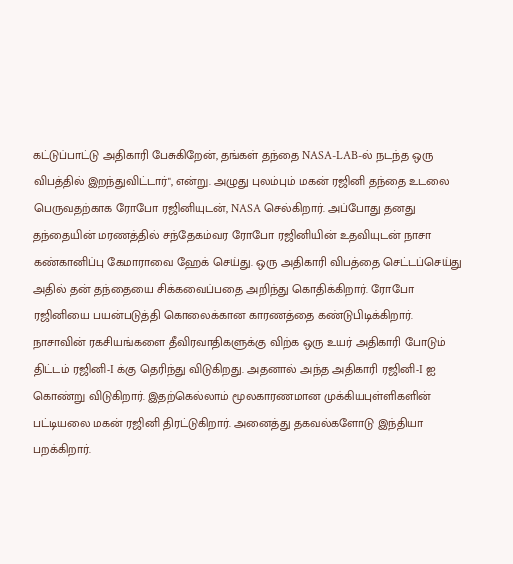கட்டுப்பாட்டு அதிகாரி பேசுகிறேன், தங்கள் தந்தை NASA-LAB-ல் நடந்த ஒரு விபத்தில் இறந்துவிட்டார்", என்று. அழுது புலம்பும் மகன் ரஜினி தந்தை உடலை பெருவதற்காக ரோபோ ரஜினியுடன், NASA செல்கிறார். அப்போது தனது தந்தையின் மரணத்தில் சந்தேகம்வர ரோபோ ரஜினியின் உதவியுடன் நாசா கண்கானிப்பு கேமாராவை ஹேக் செய்து. ஒரு அதிகாரி விபத்தை செட்டப்செய்து அதில் தன் தந்தையை சிக்கவைப்பதை அறிந்து கொதிக்கிறார். ரோபோ ரஜினியை பயன்படுத்தி கொலைக்கான காரணத்தை கண்டுபிடிக்கிறார். நாசாவின் ரகசியங்களை தீவிரவாதிகளுக்கு விற்க ஒரு உயர் அதிகாரி போடும் திட்டம் ரஜினி-I க்கு தெரிந்து விடுகிறது. அதனால் அந்த அதிகாரி ரஜினி-I ஐ கொண்று விடுகிறார். இதற்கெல்லாம் மூலகாரணமான முக்கியபுள்ளிகளின் பட்டியலை மகன் ரஜினி திரட்டுகிறார். அனைத்து தகவல்களோடு இந்தியா பறக்கிறார்.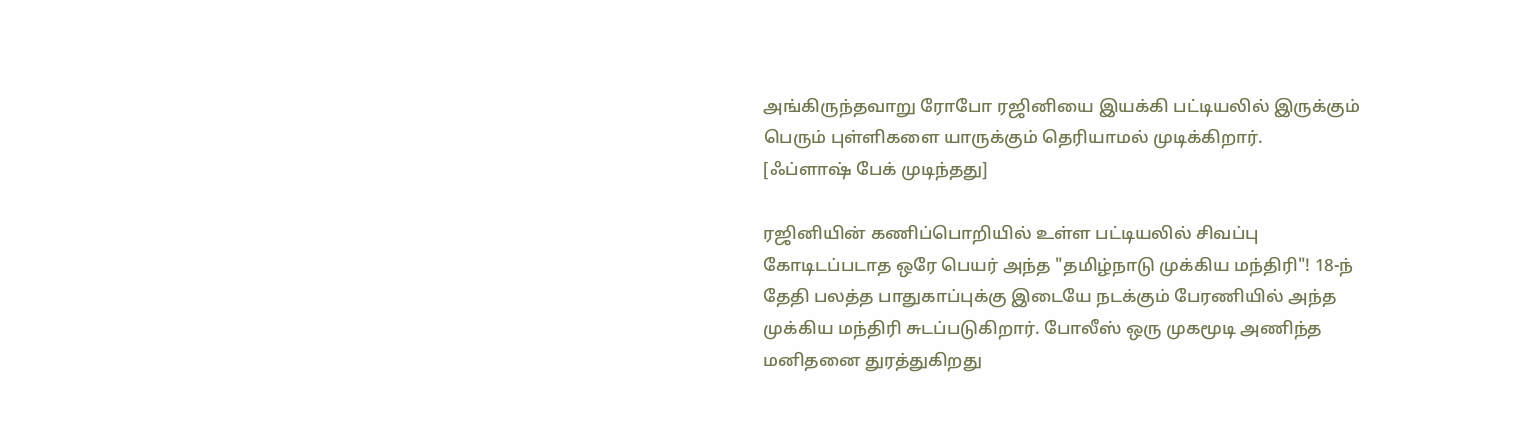அங்கிருந்தவாறு ரோபோ ரஜினியை இயக்கி பட்டியலில் இருக்கும் பெரும் புள்ளிகளை யாருக்கும் தெரியாமல் முடிக்கிறார்.
[ஃப்ளாஷ் பேக் முடிந்தது]

ரஜினியின் கணிப்பொறியில் உள்ள பட்டியலில் சிவப்பு கோடிடப்படாத ஒரே பெயர் அந்த "தமிழ்நாடு முக்கிய மந்திரி"! 18-ந் தேதி பலத்த பாதுகாப்புக்கு இடையே நடக்கும் பேரணியில் அந்த முக்கிய மந்திரி சுடப்படுகிறார். போலீஸ் ஒரு முகமூடி அணிந்த மனிதனை துரத்துகிறது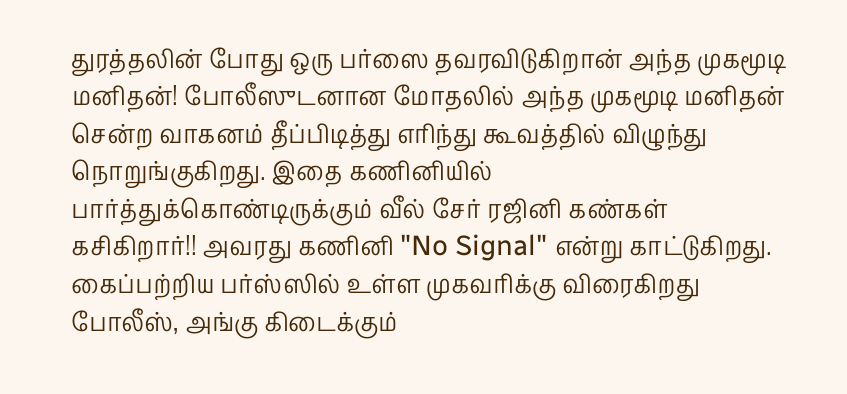துரத்தலின் போது ஒரு பர்ஸை தவரவிடுகிறான் அந்த முகமூடி மனிதன்! போலீஸுடனான மோதலில் அந்த முகமூடி மனிதன் சென்ற வாகனம் தீப்பிடித்து எரிந்து கூவத்தில் விழுந்து நொறுங்குகிறது. இதை கணினியில் பார்த்துக்கொண்டிருக்கும் வீல் சேர் ரஜினி கண்கள் கசிகிறார்!! அவரது கணினி "No Signal" என்று காட்டுகிறது. கைப்பற்றிய பர்ஸ்ஸில் உள்ள முகவரிக்கு விரைகிறது போலீஸ், அங்கு கிடைக்கும்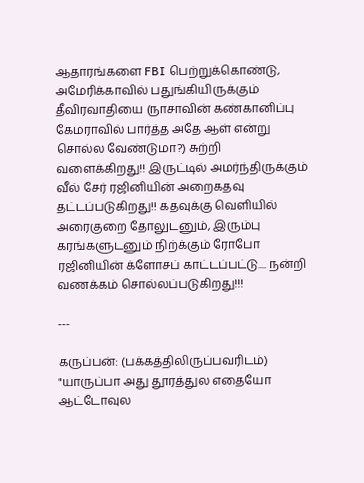ஆதாரங்களை FBI பெற்றுக்கொண்டு, அமேரிக்காவில் பதுங்கியிருக்கும் தீவிரவாதியை (நாசாவின் கண்கானிப்பு கேமராவில் பார்த்த அதே ஆள் என்று சொல்ல வேண்டுமா?) சுற்றி வளைக்கிறது!! இருட்டில் அமர்ந்திருக்கும் வீல் சேர் ரஜினியின் அறைகதவு தட்டப்படுகிறது!! கதவுக்கு வெளியில் அரைகுறை தோலுடனும், இரும்பு கரங்களுடனும் நிற்க்கும் ரோபோ ரஜினியின் க்ளோசப் காட்டப்பட்டு.... நன்றி வணக்கம் சொல்லப்படுகிறது!!!

---

கருப்பன்: (பக்கத்திலிருப்பவரிடம்) "யாருப்பா அது தூரத்துல எதையோ ஆட்டோவுல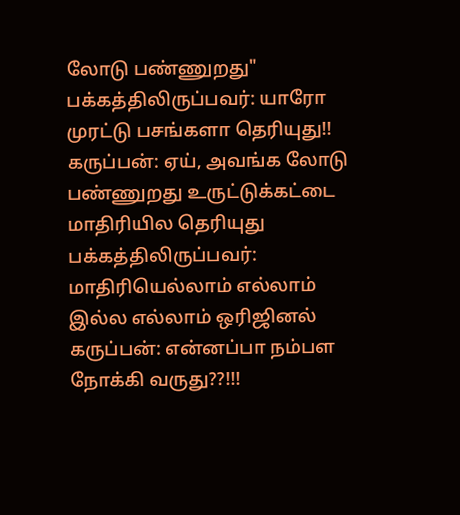லோடு பண்ணுறது"
பக்கத்திலிருப்பவர்: யாரோ முரட்டு பசங்களா தெரியுது!!
கருப்பன்: ஏய், அவங்க லோடு பண்ணுறது உருட்டுக்கட்டை மாதிரியில தெரியுது
பக்கத்திலிருப்பவர்: மாதிரியெல்லாம் எல்லாம் இல்ல எல்லாம் ஒரிஜினல்
கருப்பன்: என்னப்பா நம்பள நோக்கி வருது??!!!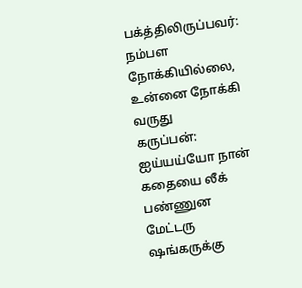பக்த்திலிருப்பவர்: நம்பள நோக்கியில்லை, உன்னை நோக்கி வருது
கருப்பன்: ஐய்யய்யோ நான் கதையை லீக் பண்ணுன மேட்டரு ஷங்கருக்கு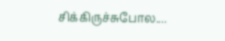சிக்கிருச்சுபோல....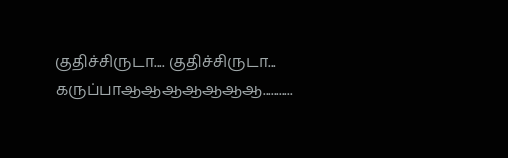குதிச்சிருடா.... குதிச்சிருடா... கருப்பாஆஆஆஆஆஆஆ...........